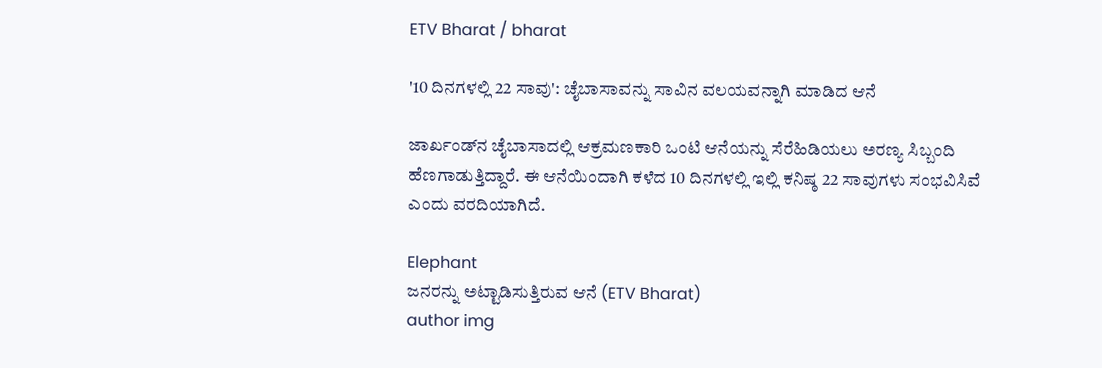ETV Bharat / bharat

'10 ದಿನಗಳಲ್ಲಿ 22 ಸಾವು': ಚೈಬಾಸಾವನ್ನು ಸಾವಿನ ವಲಯವನ್ನಾಗಿ ಮಾಡಿದ ಆನೆ

ಜಾರ್ಖಂಡ್‌ನ ಚೈಬಾಸಾದಲ್ಲಿ ಆಕ್ರಮಣಕಾರಿ ಒಂಟಿ ಆನೆಯನ್ನು ಸೆರೆಹಿಡಿಯಲು ಅರಣ್ಯ ಸಿಬ್ಬಂದಿ ಹೆಣಗಾಡುತ್ತಿದ್ದಾರೆ. ಈ ಆನೆಯಿಂದಾಗಿ ಕಳೆದ 10 ದಿನಗಳಲ್ಲಿ ಇಲ್ಲಿ ಕನಿಷ್ಠ 22 ಸಾವುಗಳು ಸಂಭವಿಸಿವೆ ಎಂದು ವರದಿಯಾಗಿದೆ.

Elephant
ಜನರನ್ನು ಅಟ್ಟಾಡಿಸುತ್ತಿರುವ ಆನೆ (ETV Bharat)
author img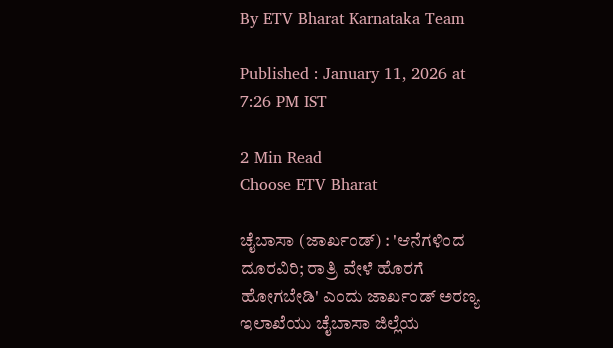By ETV Bharat Karnataka Team

Published : January 11, 2026 at 7:26 PM IST

2 Min Read
Choose ETV Bharat

ಚೈಬಾಸಾ (ಜಾರ್ಖಂಡ್‌) : 'ಆನೆಗಳಿಂದ ದೂರವಿರಿ; ರಾತ್ರಿ ವೇಳೆ ಹೊರಗೆ ಹೋಗಬೇಡಿ' ಎಂದು ಜಾರ್ಖಂಡ್ ಅರಣ್ಯ ಇಲಾಖೆಯು ಚೈಬಾಸಾ ಜಿಲ್ಲೆಯ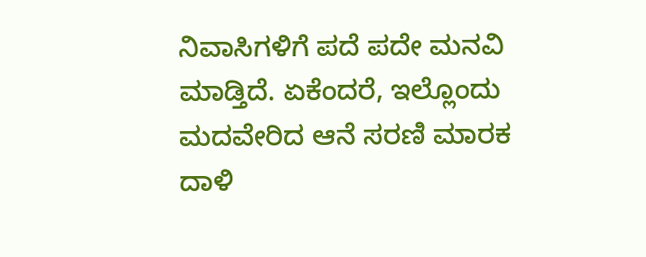ನಿವಾಸಿಗಳಿಗೆ ಪದೆ ಪದೇ ಮನವಿ ಮಾಡ್ತಿದೆ. ಏಕೆಂದರೆ, ಇಲ್ಲೊಂದು ಮದವೇರಿದ ಆನೆ ಸರಣಿ ಮಾರಕ ದಾಳಿ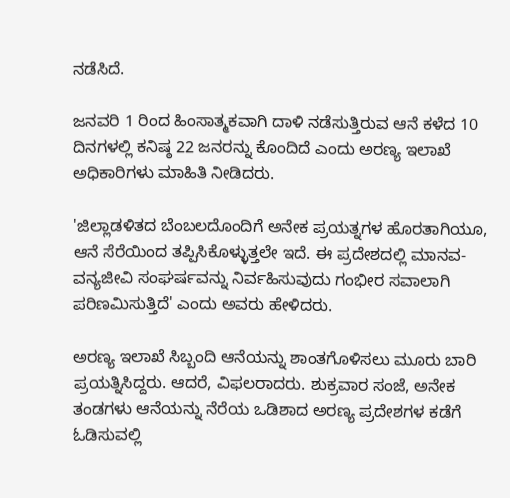ನಡೆಸಿದೆ.

ಜನವರಿ 1 ರಿಂದ ಹಿಂಸಾತ್ಮಕವಾಗಿ ದಾಳಿ ನಡೆಸುತ್ತಿರುವ ಆನೆ ಕಳೆದ 10 ದಿನಗಳಲ್ಲಿ ಕನಿಷ್ಠ 22 ಜನರನ್ನು ಕೊಂದಿದೆ ಎಂದು ಅರಣ್ಯ ಇಲಾಖೆ ಅಧಿಕಾರಿಗಳು ಮಾಹಿತಿ ನೀಡಿದರು.

'ಜಿಲ್ಲಾಡಳಿತದ ಬೆಂಬಲದೊಂದಿಗೆ ಅನೇಕ ಪ್ರಯತ್ನಗಳ ಹೊರತಾಗಿಯೂ, ಆನೆ ಸೆರೆಯಿಂದ ತಪ್ಪಿಸಿಕೊಳ್ಳುತ್ತಲೇ ಇದೆ. ಈ ಪ್ರದೇಶದಲ್ಲಿ ಮಾನವ-ವನ್ಯಜೀವಿ ಸಂಘರ್ಷವನ್ನು ನಿರ್ವಹಿಸುವುದು ಗಂಭೀರ ಸವಾಲಾಗಿ ಪರಿಣಮಿಸುತ್ತಿದೆ' ಎಂದು ಅವರು ಹೇಳಿದರು.

ಅರಣ್ಯ ಇಲಾಖೆ ಸಿಬ್ಬಂದಿ ಆನೆಯನ್ನು ಶಾಂತಗೊಳಿಸಲು ಮೂರು ಬಾರಿ ಪ್ರಯತ್ನಿಸಿದ್ದರು. ಆದರೆ, ವಿಫಲರಾದರು. ಶುಕ್ರವಾರ ಸಂಜೆ, ಅನೇಕ ತಂಡಗಳು ಆನೆಯನ್ನು ನೆರೆಯ ಒಡಿಶಾದ ಅರಣ್ಯ ಪ್ರದೇಶಗಳ ಕಡೆಗೆ ಓಡಿಸುವಲ್ಲಿ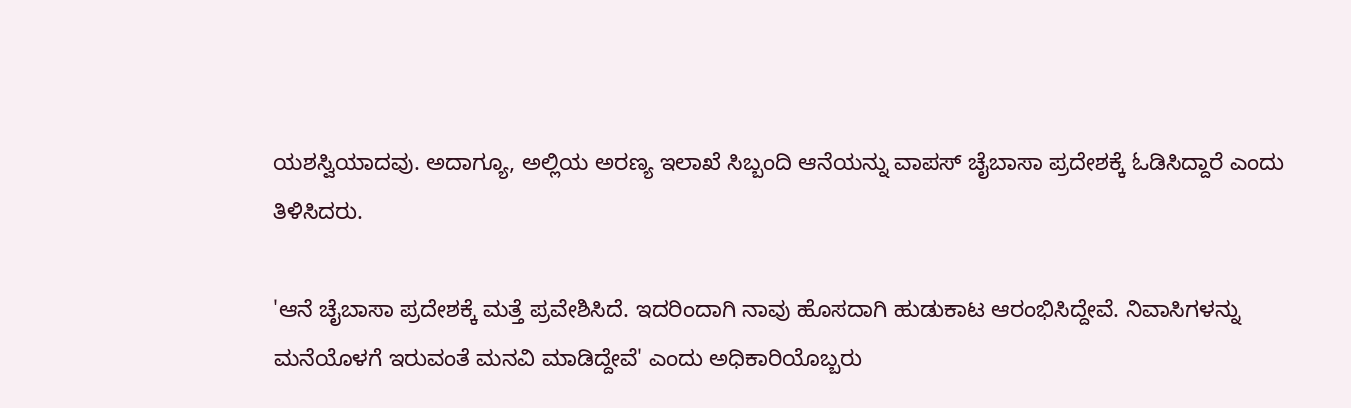ಯಶಸ್ವಿಯಾದವು. ಅದಾಗ್ಯೂ, ಅಲ್ಲಿಯ ಅರಣ್ಯ ಇಲಾಖೆ ಸಿಬ್ಬಂದಿ ಆನೆಯನ್ನು ವಾಪಸ್ ಚೈಬಾಸಾ ಪ್ರದೇಶಕ್ಕೆ ಓಡಿಸಿದ್ದಾರೆ ಎಂದು ತಿಳಿಸಿದರು.

'ಆನೆ ಚೈಬಾಸಾ ಪ್ರದೇಶಕ್ಕೆ ಮತ್ತೆ ಪ್ರವೇಶಿಸಿದೆ. ಇದರಿಂದಾಗಿ ನಾವು ಹೊಸದಾಗಿ ಹುಡುಕಾಟ ಆರಂಭಿಸಿದ್ದೇವೆ. ನಿವಾಸಿಗಳನ್ನು ಮನೆಯೊಳಗೆ ಇರುವಂತೆ ಮನವಿ ಮಾಡಿದ್ದೇವೆ' ಎಂದು ಅಧಿಕಾರಿಯೊಬ್ಬರು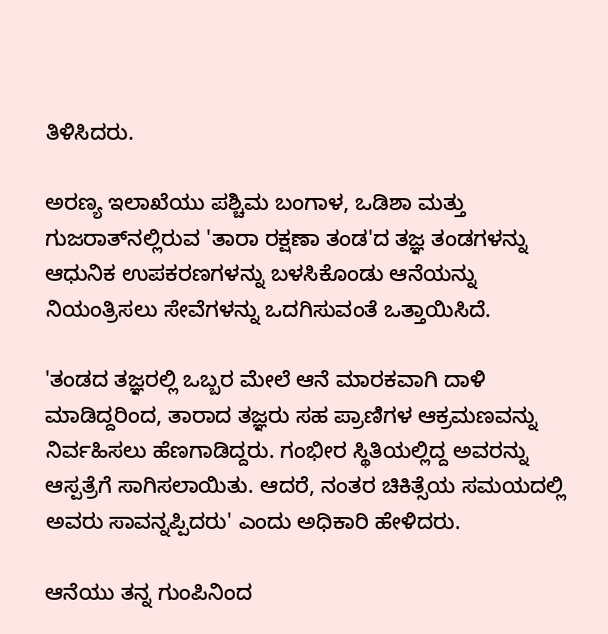ತಿಳಿಸಿದರು.

ಅರಣ್ಯ ಇಲಾಖೆಯು ಪಶ್ಚಿಮ ಬಂಗಾಳ, ಒಡಿಶಾ ಮತ್ತು ಗುಜರಾತ್‌ನಲ್ಲಿರುವ 'ತಾರಾ ರಕ್ಷಣಾ ತಂಡ'ದ ತಜ್ಞ ತಂಡಗಳನ್ನು ಆಧುನಿಕ ಉಪಕರಣಗಳನ್ನು ಬಳಸಿಕೊಂಡು ಆನೆಯನ್ನು ನಿಯಂತ್ರಿಸಲು ಸೇವೆಗಳನ್ನು ಒದಗಿಸುವಂತೆ ಒತ್ತಾಯಿಸಿದೆ.

'ತಂಡದ ತಜ್ಞರಲ್ಲಿ ಒಬ್ಬರ ಮೇಲೆ ಆನೆ ಮಾರಕವಾಗಿ ದಾಳಿ ಮಾಡಿದ್ದರಿಂದ, ತಾರಾದ ತಜ್ಞರು ಸಹ ಪ್ರಾಣಿಗಳ ಆಕ್ರಮಣವನ್ನು ನಿರ್ವಹಿಸಲು ಹೆಣಗಾಡಿದ್ದರು. ಗಂಭೀರ ಸ್ಥಿತಿಯಲ್ಲಿದ್ದ ಅವರನ್ನು ಆಸ್ಪತ್ರೆಗೆ ಸಾಗಿಸಲಾಯಿತು. ಆದರೆ, ನಂತರ ಚಿಕಿತ್ಸೆಯ ಸಮಯದಲ್ಲಿ ಅವರು ಸಾವನ್ನಪ್ಪಿದರು' ಎಂದು ಅಧಿಕಾರಿ ಹೇಳಿದರು.

ಆನೆಯು ತನ್ನ ಗುಂಪಿನಿಂದ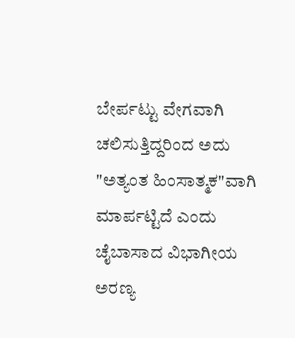ಬೇರ್ಪಟ್ಟು ವೇಗವಾಗಿ ಚಲಿಸುತ್ತಿದ್ದರಿಂದ ಅದು "ಅತ್ಯಂತ ಹಿಂಸಾತ್ಮಕ"ವಾಗಿ ಮಾರ್ಪಟ್ಟಿದೆ ಎಂದು ಚೈಬಾಸಾದ ವಿಭಾಗೀಯ ಅರಣ್ಯ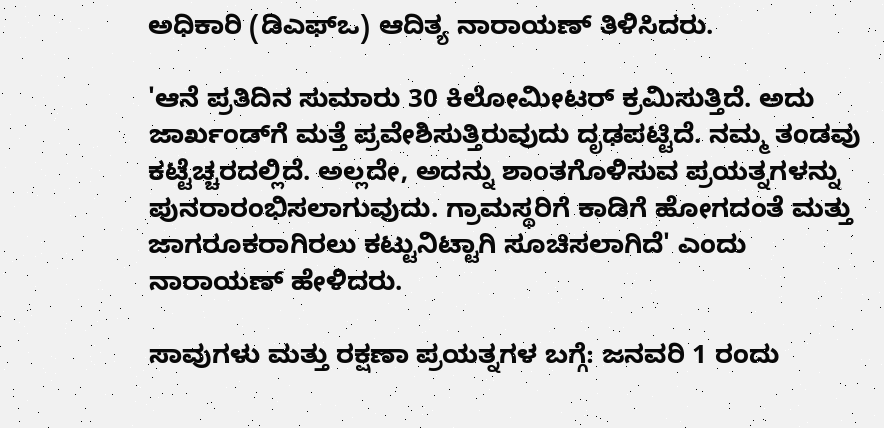ಅಧಿಕಾರಿ (ಡಿಎಫ್‌ಒ) ಆದಿತ್ಯ ನಾರಾಯಣ್ ತಿಳಿಸಿದರು.

'ಆನೆ ಪ್ರತಿದಿನ ಸುಮಾರು 30 ಕಿಲೋಮೀಟರ್ ಕ್ರಮಿಸುತ್ತಿದೆ. ಅದು ಜಾರ್ಖಂಡ್‌ಗೆ ಮತ್ತೆ ಪ್ರವೇಶಿಸುತ್ತಿರುವುದು ದೃಢಪಟ್ಟಿದೆ. ನಮ್ಮ ತಂಡವು ಕಟ್ಟೆಚ್ಚರದಲ್ಲಿದೆ. ಅಲ್ಲದೇ, ಅದನ್ನು ಶಾಂತಗೊಳಿಸುವ ಪ್ರಯತ್ನಗಳನ್ನು ಪುನರಾರಂಭಿಸಲಾಗುವುದು. ಗ್ರಾಮಸ್ಥರಿಗೆ ಕಾಡಿಗೆ ಹೋಗದಂತೆ ಮತ್ತು ಜಾಗರೂಕರಾಗಿರಲು ಕಟ್ಟುನಿಟ್ಟಾಗಿ ಸೂಚಿಸಲಾಗಿದೆ' ಎಂದು ನಾರಾಯಣ್ ಹೇಳಿದರು.

ಸಾವುಗಳು ಮತ್ತು ರಕ್ಷಣಾ ಪ್ರಯತ್ನಗಳ ಬಗ್ಗೆ: ಜನವರಿ 1 ರಂದು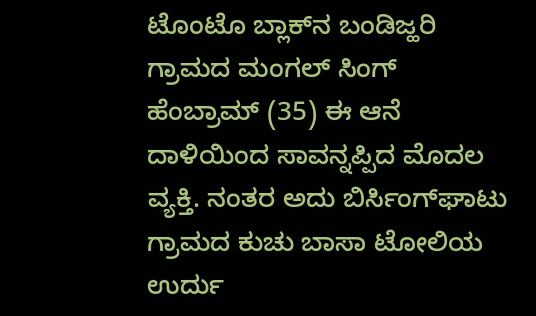ಟೊಂಟೊ ಬ್ಲಾಕ್‌ನ ಬಂಡಿಜ್ಹರಿ ಗ್ರಾಮದ ಮಂಗಲ್ ಸಿಂಗ್ ಹೆಂಬ್ರಾಮ್ (35) ಈ ಆನೆ ದಾಳಿಯಿಂದ ಸಾವನ್ನಪ್ಪಿದ ಮೊದಲ ವ್ಯಕ್ತಿ. ನಂತರ ಅದು ಬಿರ್ಸಿಂಗ್‌ಘಾಟು ಗ್ರಾಮದ ಕುಚು ಬಾಸಾ ಟೋಲಿಯ ಉರ್ದು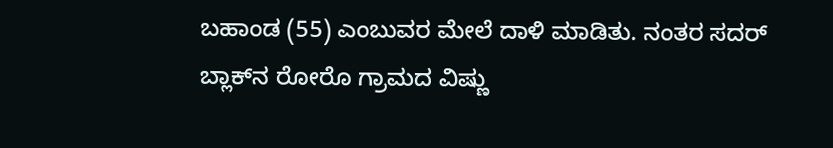ಬಹಾಂಡ (55) ಎಂಬುವರ ಮೇಲೆ ದಾಳಿ ಮಾಡಿತು. ನಂತರ ಸದರ್ ಬ್ಲಾಕ್‌ನ ರೋರೊ ಗ್ರಾಮದ ವಿಷ್ಣು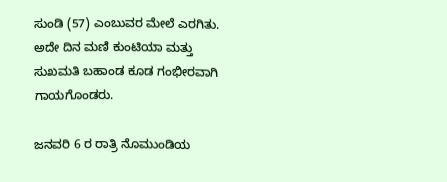ಸುಂಡಿ (57) ಎಂಬುವರ ಮೇಲೆ ಎರಗಿತು. ಅದೇ ದಿನ ಮಣಿ ಕುಂಟಿಯಾ ಮತ್ತು ಸುಖಮತಿ ಬಹಾಂಡ ಕೂಡ ಗಂಭೀರವಾಗಿ ಗಾಯಗೊಂಡರು.

ಜನವರಿ 6 ರ ರಾತ್ರಿ ನೊಮುಂಡಿಯ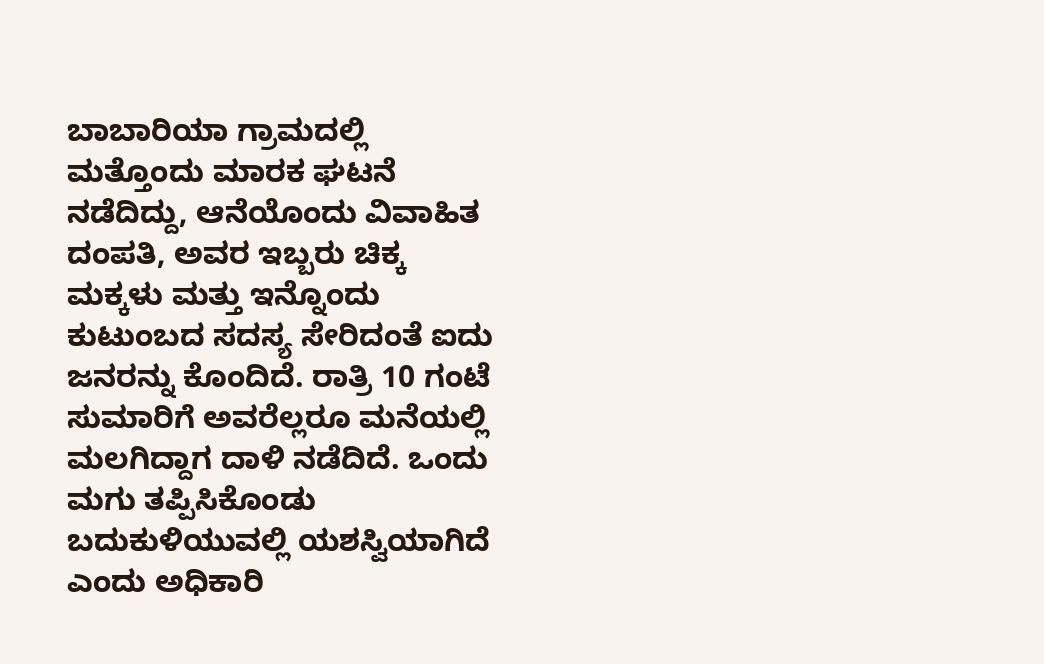ಬಾಬಾರಿಯಾ ಗ್ರಾಮದಲ್ಲಿ ಮತ್ತೊಂದು ಮಾರಕ ಘಟನೆ ನಡೆದಿದ್ದು, ಆನೆಯೊಂದು ವಿವಾಹಿತ ದಂಪತಿ, ಅವರ ಇಬ್ಬರು ಚಿಕ್ಕ ಮಕ್ಕಳು ಮತ್ತು ಇನ್ನೊಂದು ಕುಟುಂಬದ ಸದಸ್ಯ ಸೇರಿದಂತೆ ಐದು ಜನರನ್ನು ಕೊಂದಿದೆ. ರಾತ್ರಿ 10 ಗಂಟೆ ಸುಮಾರಿಗೆ ಅವರೆಲ್ಲರೂ ಮನೆಯಲ್ಲಿ ಮಲಗಿದ್ದಾಗ ದಾಳಿ ನಡೆದಿದೆ. ಒಂದು ಮಗು ತಪ್ಪಿಸಿಕೊಂಡು ಬದುಕುಳಿಯುವಲ್ಲಿ ಯಶಸ್ವಿಯಾಗಿದೆ ಎಂದು ಅಧಿಕಾರಿ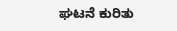ಘಟನೆ ಕುರಿತು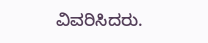ವಿವರಿಸಿದರು.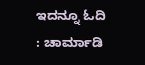ಇದನ್ನೂ ಓದಿ : ಚಾರ್ಮಾಡಿ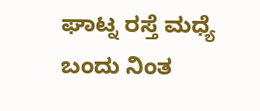ಘಾಟ್ನ ರಸ್ತೆ ಮಧ್ಯೆ ಬಂದು ನಿಂತ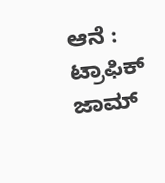ಆನೆ : ಟ್ರಾಫಿಕ್ ಜಾಮ್